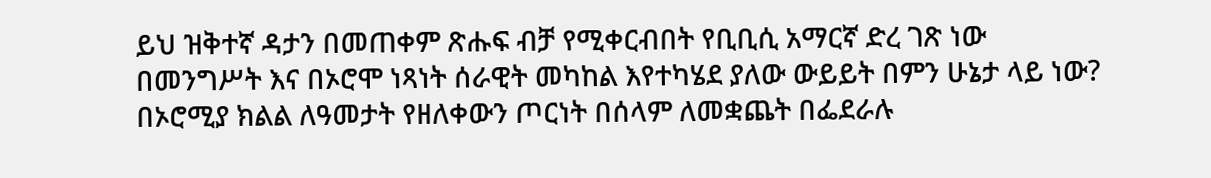ይህ ዝቅተኛ ዳታን በመጠቀም ጽሑፍ ብቻ የሚቀርብበት የቢቢሲ አማርኛ ድረ ገጽ ነው
በመንግሥት እና በኦሮሞ ነጻነት ሰራዊት መካከል እየተካሄደ ያለው ውይይት በምን ሁኔታ ላይ ነው?
በኦሮሚያ ክልል ለዓመታት የዘለቀውን ጦርነት በሰላም ለመቋጨት በፌደራሉ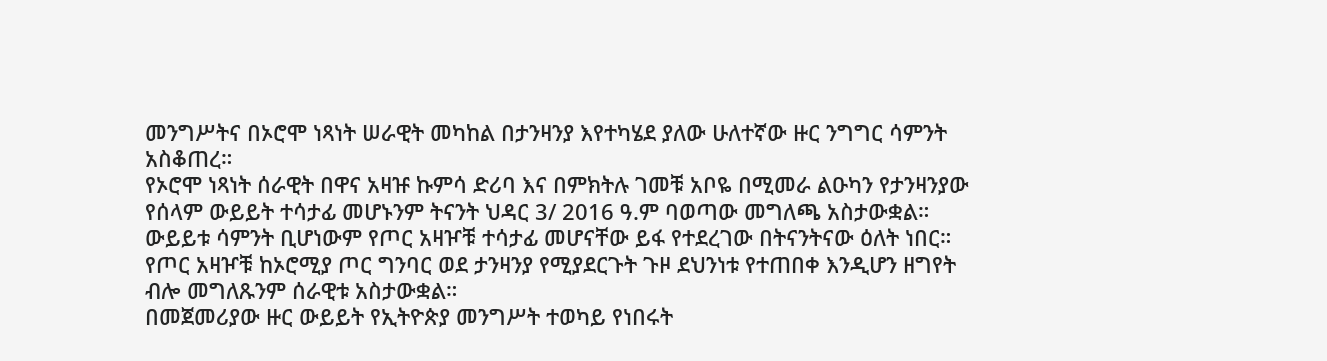መንግሥትና በኦሮሞ ነጻነት ሠራዊት መካከል በታንዛንያ እየተካሄደ ያለው ሁለተኛው ዙር ንግግር ሳምንት አስቆጠረ።
የኦሮሞ ነጻነት ሰራዊት በዋና አዛዡ ኩምሳ ድሪባ እና በምክትሉ ገመቹ አቦዬ በሚመራ ልዑካን የታንዛንያው የሰላም ውይይት ተሳታፊ መሆኑንም ትናንት ህዳር 3/ 2016 ዓ.ም ባወጣው መግለጫ አስታውቋል።
ውይይቱ ሳምንት ቢሆነውም የጦር አዛዦቹ ተሳታፊ መሆናቸው ይፋ የተደረገው በትናንትናው ዕለት ነበር።
የጦር አዛዦቹ ከኦሮሚያ ጦር ግንባር ወደ ታንዛንያ የሚያደርጉት ጉዞ ደህንነቱ የተጠበቀ እንዲሆን ዘግየት ብሎ መግለጹንም ሰራዊቱ አስታውቋል።
በመጀመሪያው ዙር ውይይት የኢትዮጵያ መንግሥት ተወካይ የነበሩት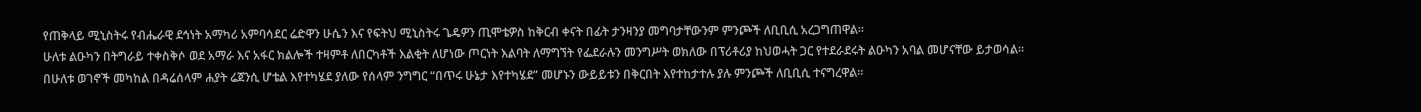የጠቅላይ ሚኒስትሩ የብሔራዊ ደኅነት አማካሪ አምባሳደር ሬድዋን ሁሴን እና የፍትህ ሚኒስትሩ ጌዴዎን ጢሞቴዎስ ከቅርብ ቀናት በፊት ታንዛንያ መግባታቸውንም ምንጮች ለቢቢሲ አረጋግጠዋል።
ሁለቱ ልዑካን በትግራይ ተቀስቅሶ ወደ አማራ እና አፋር ክልሎች ተዛምቶ ለበርካቶች እልቂት ለሆነው ጦርነት እልባት ለማግኘት የፌደራሉን መንግሥት ወክለው በፕሪቶሪያ ከህወሓት ጋር የተደራደሩት ልዑካን አባል መሆናቸው ይታወሳል።
በሁለቱ ወገኖች መካከል በዳሬሰላም ሐያት ሬጀንሲ ሆቴል እየተካሄደ ያለው የሰላም ንግግር “በጥሩ ሁኔታ እየተካሄደ” መሆኑን ውይይቱን በቅርበት እየተከታተሉ ያሉ ምንጮች ለቢቢሲ ተናግረዋል።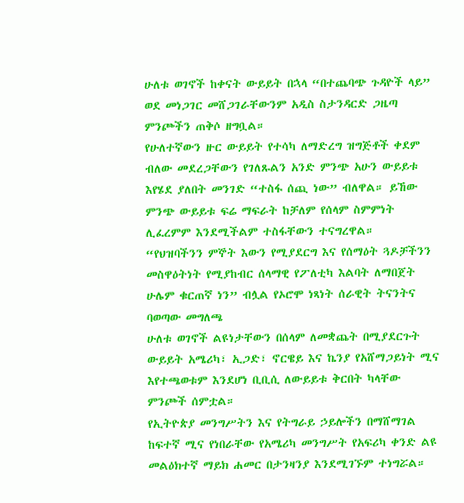ሁለቱ ወገኖች ከቀናት ውይይት በኋላ “በተጨባጭ ጉዳዮች ላይ” ወደ መነጋገር መሸጋገራቸውንም አዲስ ስታንዳርድ ጋዜጣ ምንጮችን ጠቅሶ ዘግቧል።
የሁለተኛውን ዙር ውይይት የተሳካ ለማድረግ ዝግጅቶች ቀደም ብለው መደረጋቸውን የገለጹልን አንድ ምንጭ አሁን ውይይቱ እየሄደ ያለበት መንገድ “ተስፋ ሰጪ ነው” ብለዋል። ይኸው ምንጭ ውይይቱ ፍሬ ማፍራት ከቻለም የሰላም ስምምነት ሊፈረምም እንደሚችልም ተስፋቸውን ተናግረዋል።
“የህዝባችንን ምኞት እውን የሚያደርግ እና የሰማዕት ጓዶቻችንን መስዋዕትነት የሚያከብር ሰላማዊ የፖለቲካ እልባት ለማበጀት ሁሌም ቁርጠኛ ነን” ብሏል የኦሮሞ ነጻነት ሰራዊት ትናንትና ባወጣው መግለጫ
ሁለቱ ወገኖች ልዩነታቸውን በሰላም ለመቋጨት በሚያደርጉት ውይይት አሜሪካ፣ ኢጋድ፣ ኖርዌይ እና ኬንያ የአሸማጋይነት ሚና እየተጫወቱም እንደሆነ ቢቢሲ ለውይይቱ ቅርበት ካላቸው ምንጮች ሰምቷል።
የኢትዮጵያ መንግሥትን እና የትግራይ ኃይሎችን በማሸማገል ከፍተኛ ሚና የነበራቸው የአሜሪካ መንግሥት የአፍሪካ ቀንድ ልዩ መልዕክተኛ ማይክ ሐመር በታንዛንያ እንደሚገኙም ተነግሯል።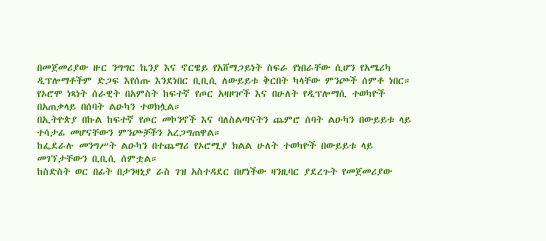በመጀመሪያው ዙር ንግግር ኬንያ እና ኖርዌይ የአሸማጋይነት ስፍራ የነበራቸው ሲሆን የአሜሪካ ዲፕሎማቶችም ድጋፍ እየሰጡ እንደነበር ቢቢሲ ለውይይቱ ቅርበት ካላቸው ምንጮች ሰምቶ ነበር።
የኦሮሞ ነጻነት ሰራዊት በአምስት ከፍተኛ የጦር አዛዞዦች እና በሁለት የዲፕሎማሲ ተወካዮች በአጠቃላይ በሰባት ልዑካን ተወክሏል።
በኢትዮጵያ በኩል ከፍተኛ የጦር መኮንኖች እና ባለስልጣናትን ጨምሮ ሰባት ልዑካን በውይይቱ ላይ ተሳታፊ መሆናቸውን ምንጮቻችን አረጋግጠዋል።
ከፌደራሉ መንግሥት ልዑካን በተጨማሪ የኦሮሚያ ክልል ሁለት ተወካዮች በውይይቱ ላይ መገኘታቸውን ቢቢሲ ሰምቷል።
ከስድስት ወር በፊት በታንዛኒያ ራስ ገዝ አስተዳደር በሆነችው ዛንዚባር ያደረጉት የመጀመሪያው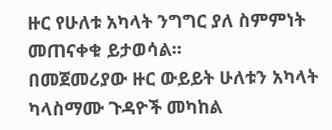ዙር የሁለቱ አካላት ንግግር ያለ ስምምነት መጠናቀቁ ይታወሳል።
በመጀመሪያው ዙር ውይይት ሁለቱን አካላት ካላስማሙ ጉዳዮች መካከል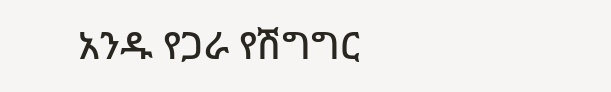አንዱ የጋራ የሽግግር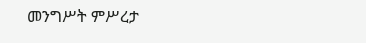መንግሥት ምሥረታ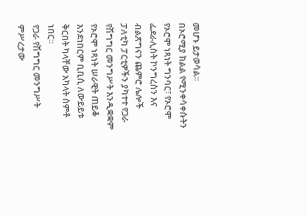መሆኑ ይታወሳል።
በኦሮሚያ ክልል የሚንቀሳቀሱትን የኦሮሞ ነጻነት ግንባር፣ የኦሮሞ ፌደራሊስት ኮንግረስን እና ብልጽግናን ጨምሮ ሌሎች ፓለቲካ ፓርቲዎችን ያካተተ የጋራ የሽግግር መንግሥት እንዲቋቋም የኦሮሞ ነጻነት ሠራዊት ጠይቆ እንደነበርም ቢቢሲ ለውይይቱ ቅርበት ካላቸው አካላት ሰምቶ ነበር።
የጋራ የሽግግር መንግሥት ምሥረታው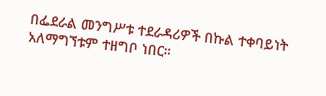በፌደራል መንግሥቱ ተደራዳሪዎች በኩል ተቀባይነት አለማግኘቱም ተዘግቦ ነበር።